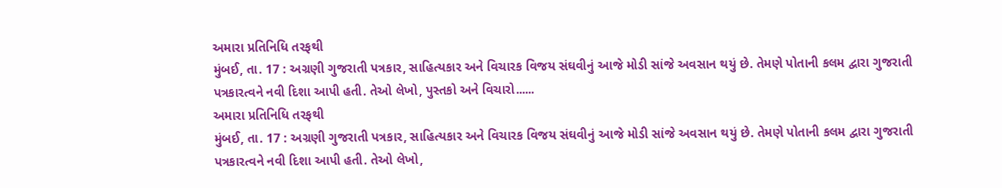અમારા પ્રતિનિધિ તરફથી
મુંબઈ, તા. 17 : અગ્રણી ગુજરાતી પત્રકાર, સાહિત્યકાર અને વિચારક વિજય સંઘવીનું આજે મોડી સાંજે અવસાન થયું છે. તેમણે પોતાની કલમ દ્વારા ગુજરાતી પત્રકારત્વને નવી દિશા આપી હતી. તેઓ લેખો, પુસ્તકો અને વિચારો......
અમારા પ્રતિનિધિ તરફથી
મુંબઈ, તા. 17 : અગ્રણી ગુજરાતી પત્રકાર, સાહિત્યકાર અને વિચારક વિજય સંઘવીનું આજે મોડી સાંજે અવસાન થયું છે. તેમણે પોતાની કલમ દ્વારા ગુજરાતી પત્રકારત્વને નવી દિશા આપી હતી. તેઓ લેખો,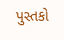પુસ્તકો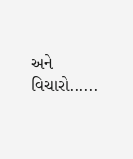અને વિચારો......